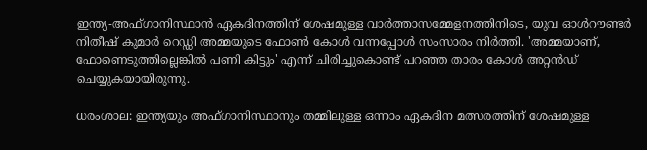ഇന്ത്യ-അഫ്ഗാനിസ്ഥാന്‍ ഏകദിനത്തിന് ശേഷമുള്ള വാര്‍ത്താസമ്മേളനത്തിനിടെ, യുവ ഓള്‍റൗണ്ടര്‍ നിതീഷ് കുമാര്‍ റെഡ്ഡി അമ്മയുടെ ഫോണ്‍ കോള്‍ വന്നപ്പോള്‍ സംസാരം നിര്‍ത്തി. 'അമ്മയാണ്, ഫോണെടുത്തില്ലെങ്കില്‍ പണി കിട്ടും' എന്ന് ചിരിച്ചുകൊണ്ട് പറഞ്ഞ താരം കോള്‍ അറ്റന്‍ഡ് ചെയ്യുകയായിരുന്നു.

ധരംശാല: ഇന്ത്യയും അഫ്ഗാനിസ്ഥാനും തമ്മിലുള്ള ഒന്നാം ഏകദിന മത്സരത്തിന് ശേഷമുള്ള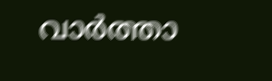വാര്‍ത്താ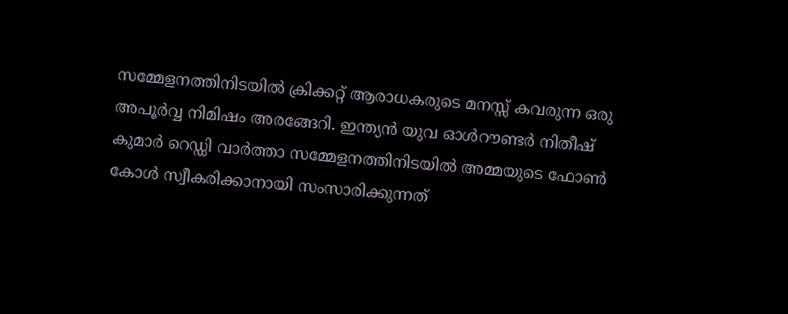സമ്മേളനത്തിനിടയില്‍ ക്രിക്കറ്റ് ആരാധകരുടെ മനസ്സ് കവരുന്ന ഒരു അപൂര്‍വ്വ നിമിഷം അരങ്ങേറി. ഇന്ത്യന്‍ യുവ ഓള്‍റൗണ്ടര്‍ നിതീഷ് കുമാര്‍ റെഡ്ഡി വാര്‍ത്താ സമ്മേളനത്തിനിടയില്‍ അമ്മയുടെ ഫോണ്‍ കോള്‍ സ്വീകരിക്കാനായി സംസാരിക്കുന്നത്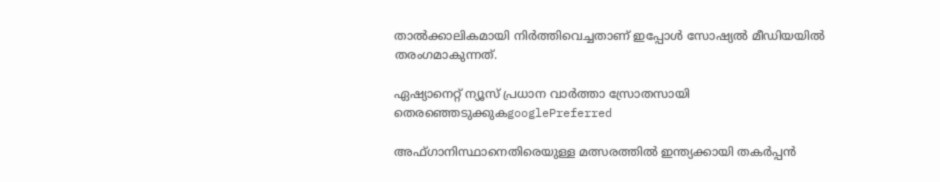താല്‍ക്കാലികമായി നിര്‍ത്തിവെച്ചതാണ് ഇപ്പോള്‍ സോഷ്യല്‍ മീഡിയയില്‍ തരംഗമാകുന്നത്.

ഏഷ്യാനെറ്റ് ന്യൂസ് പ്രധാന വാർത്താ സ്രോതസായി തെരഞ്ഞെടുക്കുകgooglePreferred

അഫ്ഗാനിസ്ഥാനെതിരെയുള്ള മത്സരത്തില്‍ ഇന്ത്യക്കായി തകര്‍പ്പന്‍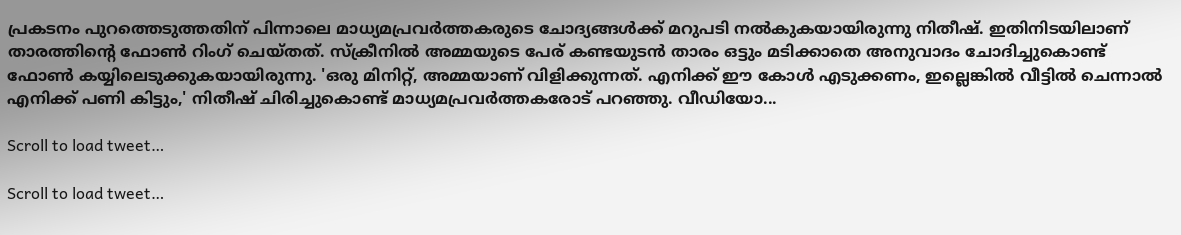പ്രകടനം പുറത്തെടുത്തതിന് പിന്നാലെ മാധ്യമപ്രവര്‍ത്തകരുടെ ചോദ്യങ്ങള്‍ക്ക് മറുപടി നല്‍കുകയായിരുന്നു നിതീഷ്. ഇതിനിടയിലാണ് താരത്തിന്റെ ഫോണ്‍ റിംഗ് ചെയ്തത്. സ്‌ക്രീനില്‍ അമ്മയുടെ പേര് കണ്ടയുടന്‍ താരം ഒട്ടും മടിക്കാതെ അനുവാദം ചോദിച്ചുകൊണ്ട് ഫോണ്‍ കയ്യിലെടുക്കുകയായിരുന്നു. 'ഒരു മിനിറ്റ്, അമ്മയാണ് വിളിക്കുന്നത്. എനിക്ക് ഈ കോള്‍ എടുക്കണം, ഇല്ലെങ്കില്‍ വീട്ടില്‍ ചെന്നാല്‍ എനിക്ക് പണി കിട്ടും,' നിതീഷ് ചിരിച്ചുകൊണ്ട് മാധ്യമപ്രവര്‍ത്തകരോട് പറഞ്ഞു. വീഡിയോ...

Scroll to load tweet…

Scroll to load tweet…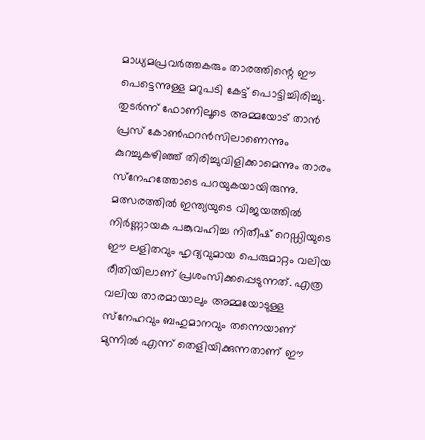മാധ്യമപ്രവര്‍ത്തകരും താരത്തിന്റെ ഈ പെട്ടെന്നുള്ള മറുപടി കേട്ട് പൊട്ടിച്ചിരിച്ചു. തുടര്‍ന്ന് ഫോണിലൂടെ അമ്മയോട് താന്‍ പ്രസ് കോണ്‍ഫറന്‍സിലാണെന്നും കുറച്ചുകഴിഞ്ഞ് തിരിച്ചുവിളിക്കാമെന്നും താരം സ്‌നേഹത്തോടെ പറയുകയായിരുന്നു. മത്സരത്തില്‍ ഇന്ത്യയുടെ വിജയത്തില്‍ നിര്‍ണ്ണായക പങ്കുവഹിച്ച നിതീഷ് റെഡ്ഡിയുടെ ഈ ലളിതവും ഹൃദ്യവുമായ പെരുമാറ്റം വലിയ രീതിയിലാണ് പ്രശംസിക്കപ്പെടുന്നത്. എത്ര വലിയ താരമായാലും അമ്മയോടുള്ള സ്‌നേഹവും ബഹുമാനവും തന്നെയാണ് മുന്നില്‍ എന്ന് തെളിയിക്കുന്നതാണ് ഈ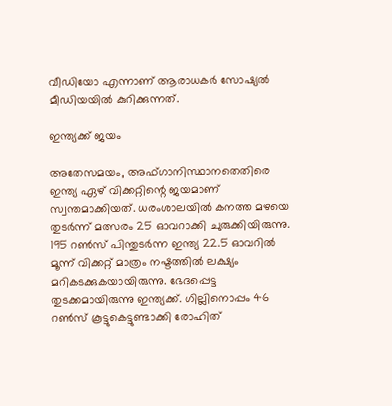വീഡിയോ എന്നാണ് ആരാധകര്‍ സോഷ്യല്‍ മീഡിയയില്‍ കുറിക്കുന്നത്.

ഇന്ത്യക്ക് ജയം

അതേസമയം, അഫ്ഗാനിസ്ഥാനതെതിരെ ഇന്ത്യ ഏഴ് വിക്കറ്റിന്റെ ജയമാണ് സ്വന്തമാക്കിയത്. ധരംശാലയില്‍ കനത്ത മഴയെ തുടര്‍ന്ന് മത്സരം 25 ഓവറാക്കി ചുരുക്കിയിരുന്നു. 195 റണ്‍സ് പിന്തുടര്‍ന്ന ഇന്ത്യ 22.5 ഓവറില്‍ മൂന്ന് വിക്കറ്റ് മാത്രം നഷ്ടത്തില്‍ ലക്ഷ്യം മറികടക്കുകയായിരുന്നു. ഭേദപ്പെട്ട തുടക്കമായിരുന്നു ഇന്ത്യക്ക്. ഗില്ലിനൊപ്പം 46 റണ്‍സ് കൂട്ടുകെട്ടുണ്ടാക്കി രോഹിത്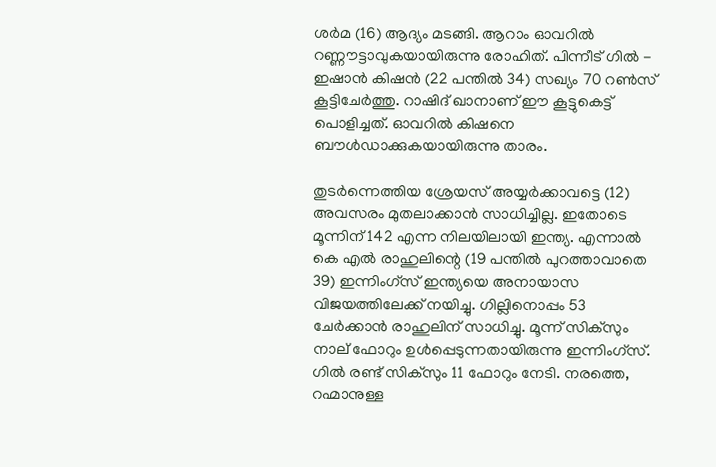ശര്‍മ (16) ആദ്യം മടങ്ങി. ആറാം ഓവറില്‍ റണ്ണൗട്ടാവുകയായിരുന്നു രോഹിത്. പിന്നീട് ഗില്‍ - ഇഷാന്‍ കിഷന്‍ (22 പന്തില്‍ 34) സഖ്യം 70 റണ്‍സ് കൂട്ടിചേര്‍ത്തു. റാഷിദ് ഖാനാണ് ഈ കൂട്ടുകെട്ട് പൊളിച്ചത്. ഓവറില്‍ കിഷനെ ബൗള്‍ഡാക്കുകയായിരുന്നു താരം.

തുടര്‍ന്നെത്തിയ ശ്രേയസ് അയ്യര്‍ക്കാവട്ടെ (12) അവസരം മുതലാക്കാന്‍ സാധിച്ചില്ല. ഇതോടെ മൂന്നിന് 142 എന്ന നിലയിലായി ഇന്ത്യ. എന്നാല്‍ കെ എല്‍ രാഹുലിന്റെ (19 പന്തില്‍ പുറത്താവാതെ 39) ഇന്നിംഗ്സ് ഇന്ത്യയെ അനായാസ വിജയത്തിലേക്ക് നയിച്ചു. ഗില്ലിനൊപ്പം 53 ചേര്‍ക്കാന്‍ രാഹുലിന് സാധിച്ചു. മൂന്ന് സിക്സും നാല് ഫോറും ഉള്‍പ്പെടുന്നതായിരുന്നു ഇന്നിംഗ്സ്. ഗില്‍ രണ്ട് സിക്സും 11 ഫോറും നേടി. നരത്തെ, റഹ്മാനുള്ള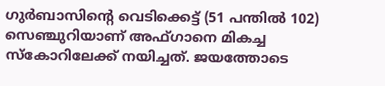ഗുര്‍ബാസിന്റെ വെടിക്കെട്ട് (51 പന്തില്‍ 102) സെഞ്ചുറിയാണ് അഫ്ഗാനെ മികച്ച സ്‌കോറിലേക്ക് നയിച്ചത്. ജയത്തോടെ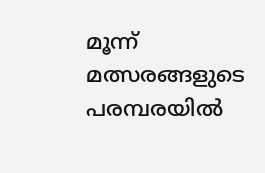മൂന്ന് മത്സരങ്ങളുടെ പരമ്പരയില്‍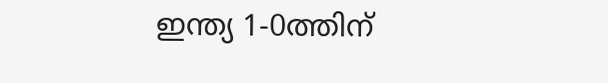ഇന്ത്യ 1-0ത്തിന്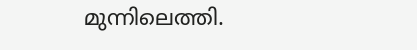മുന്നിലെത്തി.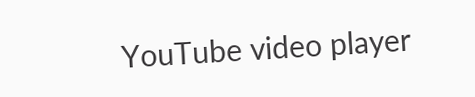YouTube video player